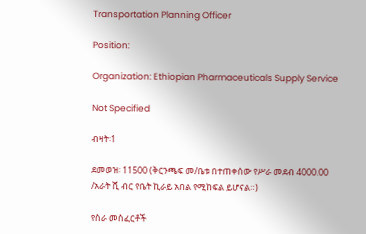Transportation Planning Officer

Position:

Organization: Ethiopian Pharmaceuticals Supply Service

Not Specified

ብዛት፡1

ደመወዝ፡ 11500 (ቅርንጫፍ መ/ቤቱ በተጠቀሰው የሥራ መደብ 4000.00 /አራት ሺ ብር የቤት ኪራይ አበል የሚከፍል ይሆናል።)

የስራ መስፈርቶች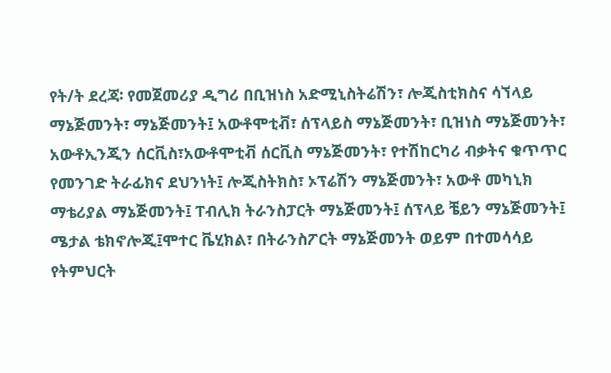የት/ት ደረጃ፡ የመጀመሪያ ዲግሪ በቢዝነስ አድሚኒስትሬሽን፣ ሎጂስቲክስና ሳኘላይ ማኔጅመንት፣ ማኔጅመንት፤ አውቶሞቲቭ፣ ሰፕላይስ ማኔጅመንት፣ ቢዝነስ ማኔጅመንት፣ አውቶኢንጂን ሰርቪስ፣አውቶሞቲቭ ሰርቪስ ማኔጅመንት፣ የተሽከርካሪ ብቃትና ቁጥጥር የመንገድ ትራፊክና ደህንነት፤ ሎጂስትክስ፣ ኦፕሬሽን ማኔጅመንት፣ አውቶ መካኒክ ማቴሪያል ማኔጅመንት፤ ፐብሊክ ትራንስፓርት ማኔጅመንት፤ ሰፕላይ ቼይን ማኔጅመንት፤ ሜታል ቴክኖሎጂ፤ሞተር ቬሂክል፣ በትራንስፖርት ማኔጅመንት ወይም በተመሳሳይ የትምህርት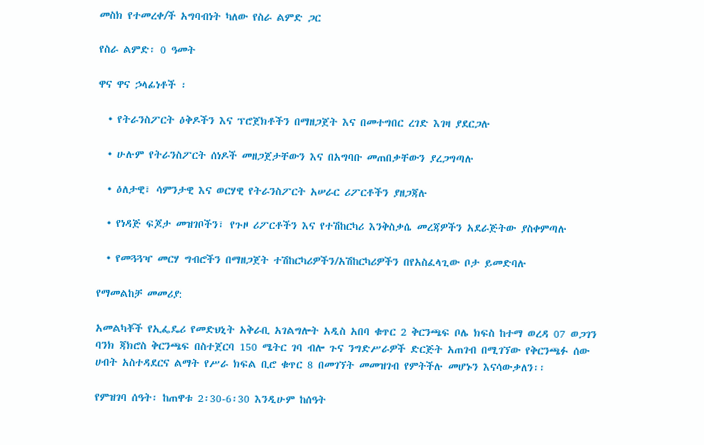መስክ የተመረቀ/ች አግባብነት ካለው የስራ ልምድ ጋር

የስራ ልምድ፡ 0 ዓመት

ዋና ዋና ኃላፊነቶች ፡

  • የትራንስፖርት ዕቅዶችን እና ፕሮጀክቶችን በማዘጋጀት እና በመተግበር ረገድ እገዛ ያደርጋሉ

  • ሁሉም የትራንስፖርት ሰነዶች መዘጋጀታቸውን እና በአግባቡ መጠበቃቸውን ያረጋግጣሉ

  • ዕለታዊ፣ ሳምንታዊ እና ወርሃዊ የትራንስፖርት አሠራር ሪፖርቶችን ያዘጋጃሉ

  • የነዳጅ ፍጆታ መዝገቦችን፣ የጉዞ ሪፖርቶችን እና የተሽከርካሪ እንቅስቃሴ መረጃዎችን አደራጅትው ያስቀምጣሉ

  • የመጓጓዣ መርሃ ግብሮችን በማዘጋጀት ተሽከርካሪዎችን/አሽከርካሪዎችን በየአስፈላጊው ቦታ ይመድባሉ

የማመልከቻ መመሪያ:

አመልካቾች የኢፌዴሪ የመድህኒት አቅራቢ አገልግሎት አዲስ አበባ ቁጥር 2 ቅርንጫፍ ቦሌ ክፍስ ከተማ ወረዳ 07 ወጋገን ባንክ ጃክሮስ ቅርንጫፍ በስተጀርባ 150 ሜትር ገባ ብሎ ጉና ንግድሥራዎች ድርጅት አጠገብ በሚገኘው የቅርንጫፉ ሰው ሀብት አስተዳደርና ልማት የሥራ ክፍል ቢሮ ቁጥር 8 በመገኘት መመዝገብ የምትችሉ መሆኑን እናሳውቃለን፡፡

የምዝገባ ሰዓት፡ ከጠዋቱ 2፡30-6፡30 እንዲሁም ከሰዓት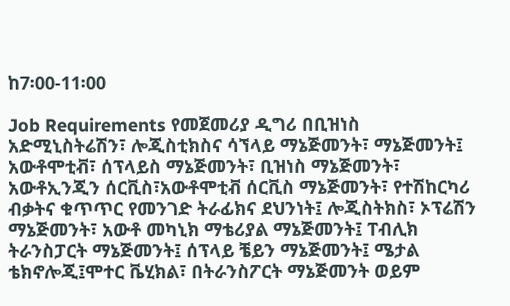ከ7፡00-11፡00

Job Requirements የመጀመሪያ ዲግሪ በቢዝነስ አድሚኒስትሬሽን፣ ሎጂስቲክስና ሳኘላይ ማኔጅመንት፣ ማኔጅመንት፤ አውቶሞቲቭ፣ ሰፕላይስ ማኔጅመንት፣ ቢዝነስ ማኔጅመንት፣ አውቶኢንጂን ሰርቪስ፣አውቶሞቲቭ ሰርቪስ ማኔጅመንት፣ የተሽከርካሪ ብቃትና ቁጥጥር የመንገድ ትራፊክና ደህንነት፤ ሎጂስትክስ፣ ኦፕሬሽን ማኔጅመንት፣ አውቶ መካኒክ ማቴሪያል ማኔጅመንት፤ ፐብሊክ ትራንስፓርት ማኔጅመንት፤ ሰፕላይ ቼይን ማኔጅመንት፤ ሜታል ቴክኖሎጂ፤ሞተር ቬሂክል፣ በትራንስፖርት ማኔጅመንት ወይም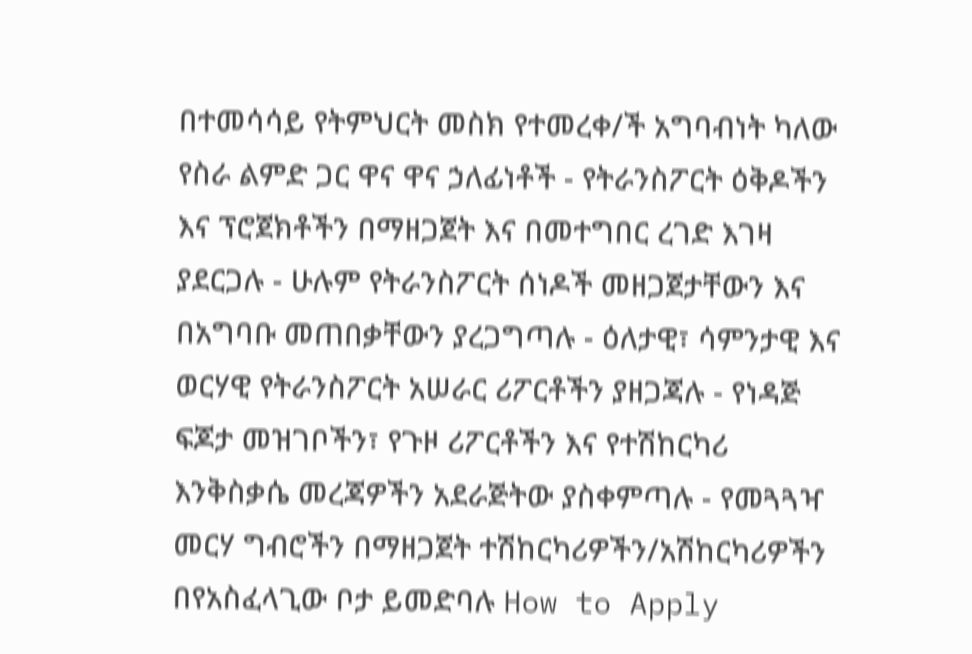በተመሳሳይ የትምህርት መስክ የተመረቀ/ች አግባብነት ካለው የስራ ልምድ ጋር ዋና ዋና ኃለፊነቶች - የትራንስፖርት ዕቅዶችን እና ፕሮጀክቶችን በማዘጋጀት እና በመተግበር ረገድ እገዛ ያደርጋሉ - ሁሉም የትራንስፖርት ሰነዶች መዘጋጀታቸውን እና በአግባቡ መጠበቃቸውን ያረጋግጣሉ - ዕለታዊ፣ ሳምንታዊ እና ወርሃዊ የትራንስፖርት አሠራር ሪፖርቶችን ያዘጋጃሉ - የነዳጅ ፍጆታ መዝገቦችን፣ የጉዞ ሪፖርቶችን እና የተሽከርካሪ እንቅስቃሴ መረጃዎችን አደራጅትው ያስቀምጣሉ - የመጓጓዣ መርሃ ግብሮችን በማዘጋጀት ተሽከርካሪዎችን/አሽከርካሪዎችን በየአስፈላጊው ቦታ ይመድባሉ How to Apply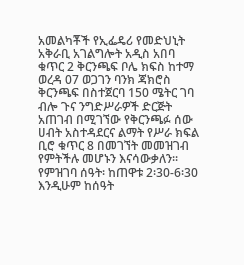አመልካቾች የኢፌዴሪ የመድህኒት አቅራቢ አገልግሎት አዲስ አበባ ቁጥር 2 ቅርንጫፍ ቦሌ ክፍስ ከተማ ወረዳ 07 ወጋገን ባንክ ጃክሮስ ቅርንጫፍ በስተጀርባ 150 ሜትር ገባ ብሎ ጉና ንግድሥራዎች ድርጅት አጠገብ በሚገኘው የቅርንጫፉ ሰው ሀብት አስተዳደርና ልማት የሥራ ክፍል ቢሮ ቁጥር 8 በመገኘት መመዝገብ የምትችሉ መሆኑን እናሳውቃለን፡፡ የምዝገባ ሰዓት፡ ከጠዋቱ 2፡30-6፡30 እንዲሁም ከሰዓት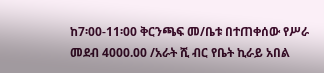ከ7፡00-11፡00 ቅርንጫፍ መ/ቤቱ በተጠቀሰው የሥራ መደብ 4000.00 /አራት ሺ ብር የቤት ኪራይ አበል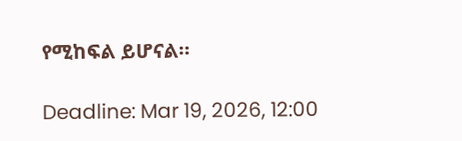የሚከፍል ይሆናል።

Deadline: Mar 19, 2026, 12:00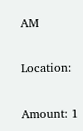AM

Location:

Amount: 1